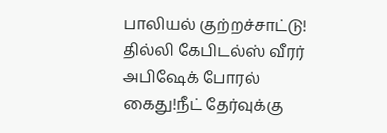பாலியல் குற்றச்சாட்டு! தில்லி கேபிடல்ஸ் வீரர் அபிஷேக் போரல் கைது!நீட் தேர்வுக்கு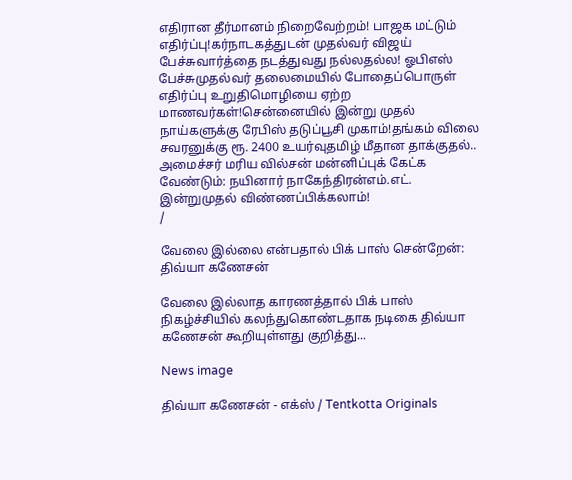எதிரான தீர்மானம் நிறைவேற்றம்! பாஜக மட்டும் எதிர்ப்பு!கர்நாடகத்துடன் முதல்வர் விஜய் பேச்சுவார்த்தை நடத்துவது நல்லதல்ல! ஓபிஎஸ் பேச்சுமுதல்வர் தலைமையில் போதைப்பொருள் எதிர்ப்பு உறுதிமொழியை ஏற்ற மாணவர்கள்!சென்னையில் இன்று முதல் நாய்களுக்கு ரேபிஸ் தடுப்பூசி முகாம்!தங்கம் விலை சவரனுக்கு ரூ. 2400 உயர்வுதமிழ் மீதான தாக்குதல்.. அமைச்சர் மரிய வில்சன் மன்னிப்புக் கேட்க வேண்டும்: நயினார் நாகேந்திரன்எம்.எட். இன்றுமுதல் விண்ணப்பிக்கலாம்!
/

வேலை இல்லை என்பதால் பிக் பாஸ் சென்றேன்: திவ்யா கணேசன்

வேலை இல்லாத காரணத்தால் பிக் பாஸ் நிகழ்ச்சியில் கலந்துகொண்டதாக நடிகை திவ்யா கணேசன் கூறியுள்ளது குறித்து...

News image

திவ்யா கணேசன் - எக்ஸ் / Tentkotta Originals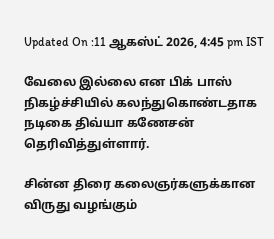Updated On :11 ஆகஸ்ட் 2026, 4:45 pm IST

வேலை இல்லை என பிக் பாஸ் நிகழ்ச்சியில் கலந்துகொண்டதாக நடிகை திவ்யா கணேசன் தெரிவித்துள்ளார்.

சின்ன திரை கலைஞர்களுக்கான விருது வழங்கும்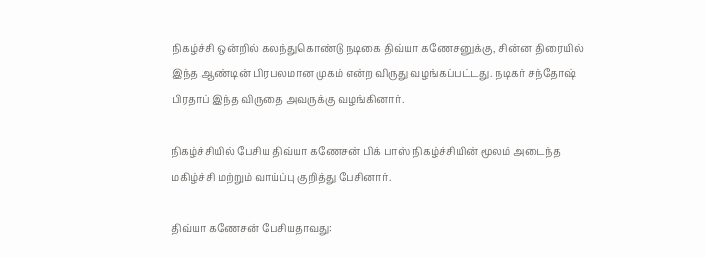நிகழ்ச்சி ஒன்றில் கலந்துகொண்டு நடிகை திவ்யா கணேசனுக்கு, சின்ன திரையில் இந்த ஆண்டின் பிரபலமான முகம் என்ற விருது வழங்கப்பட்டது. நடிகர் சந்தோஷ் பிரதாப் இந்த விருதை அவருக்கு வழங்கினார்.

நிகழ்ச்சியில் பேசிய திவ்யா கணேசன் பிக் பாஸ் நிகழ்ச்சியின் மூலம் அடைந்த மகிழ்ச்சி மற்றும் வாய்ப்பு குறித்து பேசினார்.

திவ்யா கணேசன் பேசியதாவது: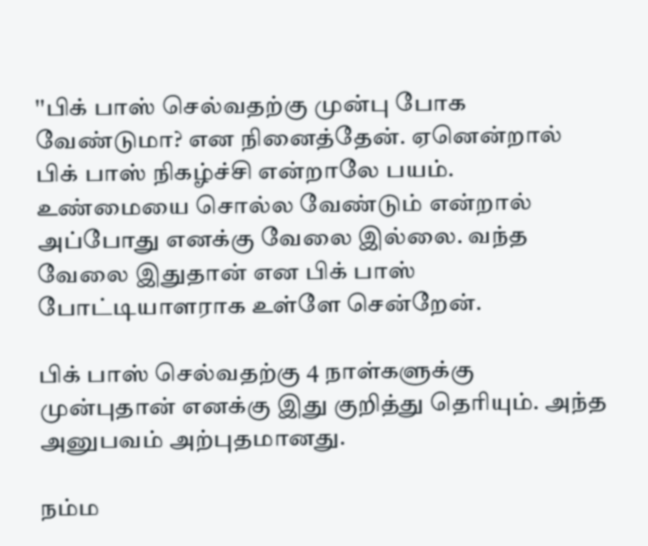''பிக் பாஸ் செல்வதற்கு முன்பு போக வேண்டுமா? என நினைத்தேன். ஏனென்றால் பிக் பாஸ் நிகழ்ச்சி என்றாலே பயம். உண்மையை சொல்ல வேண்டும் என்றால் அப்போது எனக்கு வேலை இல்லை. வந்த வேலை இதுதான் என பிக் பாஸ் போட்டியாளராக உள்ளே சென்றேன்.

பிக் பாஸ் செல்வதற்கு 4 நாள்களுக்கு முன்புதான் எனக்கு இது குறித்து தெரியும். அந்த அனுபவம் அற்புதமானது.

நம்ம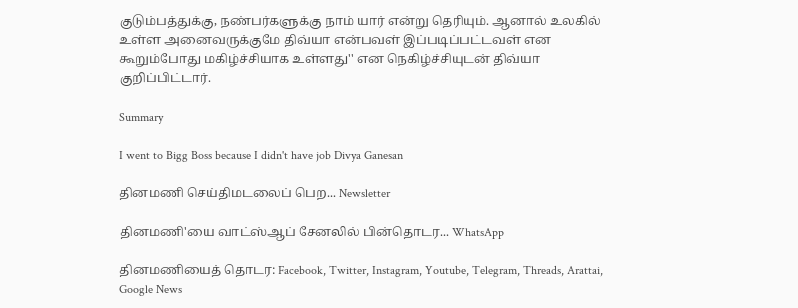குடும்பத்துக்கு, நண்பர்களுக்கு நாம் யார் என்று தெரியும். ஆனால் உலகில் உள்ள அனைவருக்குமே திவ்யா என்பவள் இப்படிப்பட்டவள் என கூறும்போது மகிழ்ச்சியாக உள்ளது'' என நெகிழ்ச்சியுடன் திவ்யா குறிப்பிட்டார்.

Summary

I went to Bigg Boss because I didn't have job Divya Ganesan

தினமணி செய்திமடலைப் பெற... Newsletter

தினமணி'யை வாட்ஸ்ஆப் சேனலில் பின்தொடர... WhatsApp

தினமணியைத் தொடர: Facebook, Twitter, Instagram, Youtube, Telegram, Threads, Arattai, Google News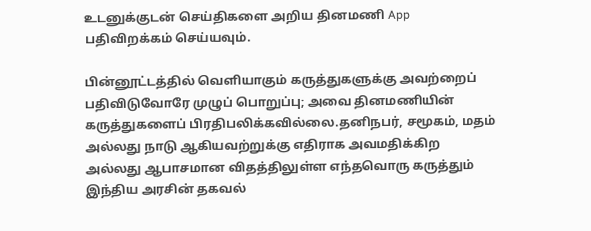உடனுக்குடன் செய்திகளை அறிய தினமணி App பதிவிறக்கம் செய்யவும்.

பின்னூட்டத்தில் வெளியாகும் கருத்துகளுக்கு அவற்றைப் பதிவிடுவோரே முழுப் பொறுப்பு; அவை தினமணியின் கருத்துகளைப் பிரதிபலிக்கவில்லை.தனிநபர், சமூகம், மதம் அல்லது நாடு ஆகியவற்றுக்கு எதிராக அவமதிக்கிற அல்லது ஆபாசமான விதத்திலுள்ள எந்தவொரு கருத்தும் இந்திய அரசின் தகவல்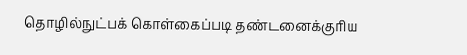தொழில்நுட்பக் கொள்கைப்படி தண்டனைக்குரிய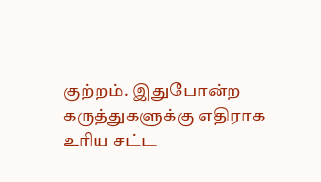குற்றம். இதுபோன்ற கருத்துகளுக்கு எதிராக உரிய சட்ட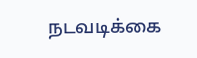நடவடிக்கை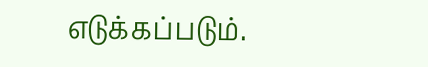எடுக்கப்படும்.